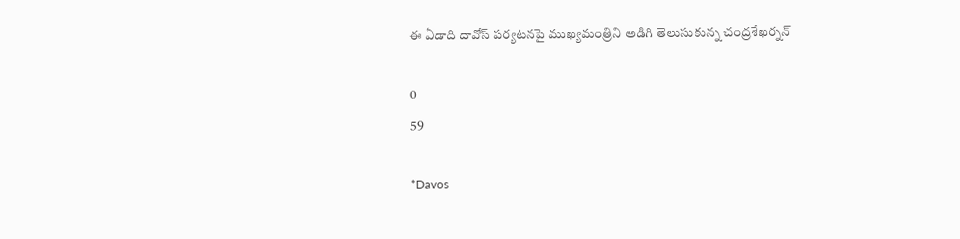ఈ ఏడాది దావోస్ పర్యటనపై ముఖ్యమంత్రిని అడిగి తెలుసుకున్న చంద్రశేఖర్నన్

0
59

*Davos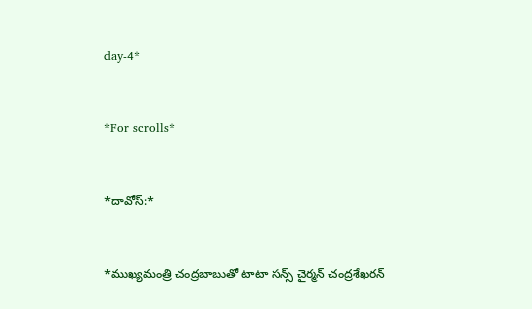day-4*



*For scrolls*



*దావోస్:*



*ముఖ్యమంత్రి చంద్రబాబుతో టాటా సన్స్ చైర్మన్ చంద్రశేఖరన్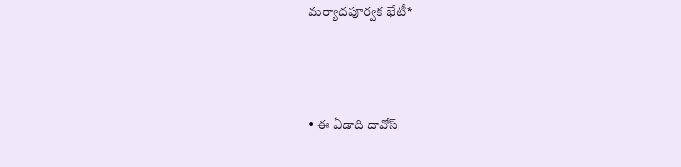మర్యాదపూర్వక భేటీ*



• ఈ ఏడాది దావోస్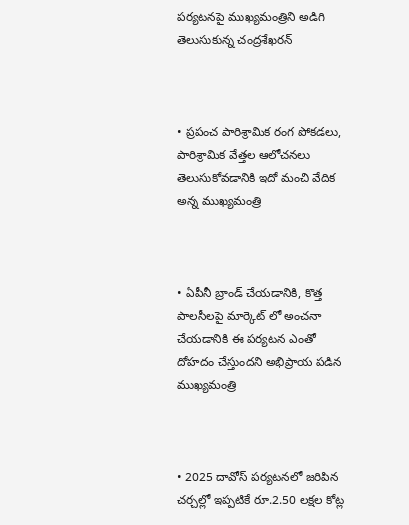పర్యటనపై ముఖ్యమంత్రిని అడిగి తెలుసుకున్న చంద్రశేఖరన్



• ప్రపంచ పారిశ్రామిక రంగ పోకడలు, పారిశ్రామిక వేత్తల ఆలోచనలు తెలుసుకోవడానికి ఇదో మంచి వేదిక అన్న ముఖ్యమంత్రి



• ఏపీనీ బ్రాండ్ చేయడానికి, కొత్త పాలసీలపై మార్కెట్ లో అంచనా చేయడానికి ఈ పర్యటన ఎంతో దోహదం చేస్తుందని అభిప్రాయ పడిన ముఖ్యమంత్రి



• 2025 దావోస్ పర్యటనలో జరిపిన చర్చల్లో ఇప్పటికే రూ.2.50 లక్షల కోట్ల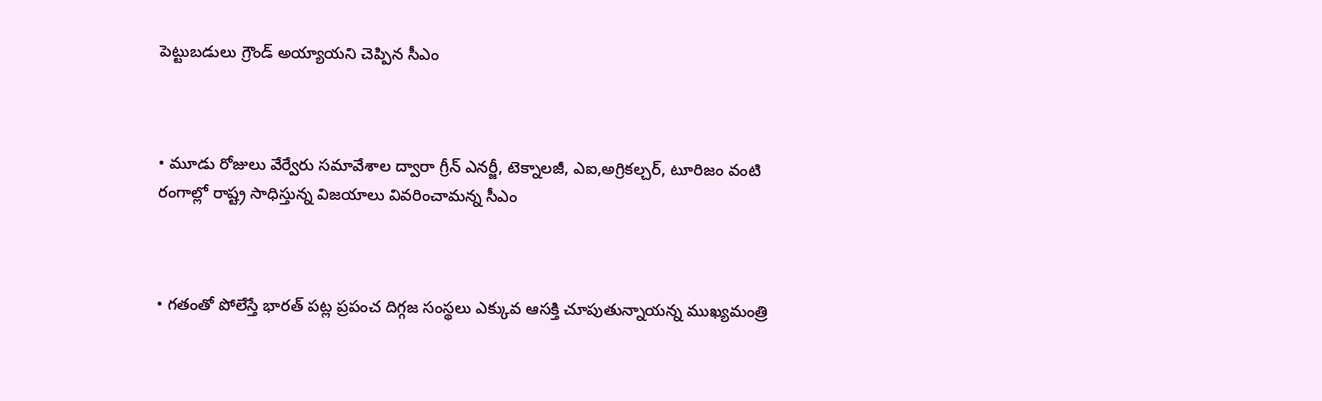పెట్టుబడులు గ్రౌండ్ అయ్యాయని చెప్పిన సీఎం



• మూడు రోజులు వేర్వేరు సమావేశాల ద్వారా గ్రీన్ ఎనర్జీ, టెక్నాలజీ, ఎఐ,అగ్రికల్చర్, టూరిజం వంటి రంగాల్లో రాష్ట్ర సాధిస్తున్న విజయాలు వివరించామన్న సీఎం



• గతంతో పోలేస్తే భారత్ పట్ల ప్రపంచ దిగ్గజ సంస్థలు ఎక్కువ ఆసక్తి చూపుతున్నాయన్న ముఖ్యమంత్రి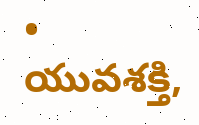• యువశక్తి,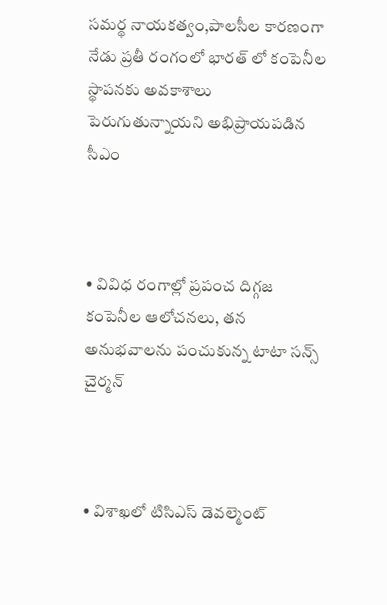సమర్థ నాయకత్వం,పాలసీల కారణంగా నేడు ప్రతీ రంగంలో భారత్ లో కంపెనీల స్థాపనకు అవకాశాలు పెరుగుతున్నాయని అభిప్రాయపడిన సీఎం



• వివిధ రంగాల్లో ప్రపంచ దిగ్గజ కంపెనీల ఆలోచనలు, తన అనుభవాలను పంచుకున్న టాటా సన్స్ చైర్మన్



• విశాఖలో టిసిఎస్ డెవల్మెంట్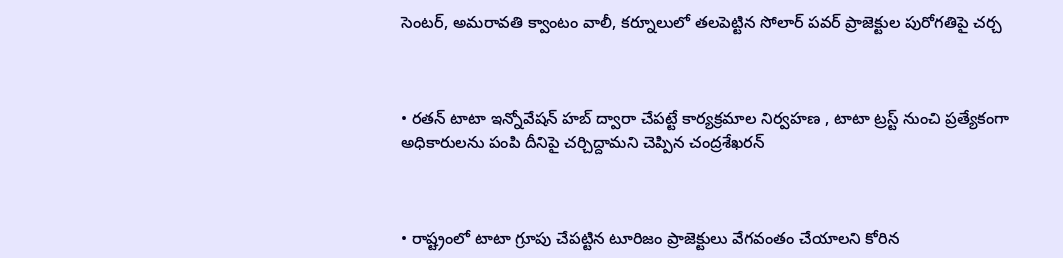సెంటర్, అమరావతి క్వాంటం వాలీ, కర్నూలులో తలపెట్టిన సోలార్ పవర్ ప్రాజెక్టుల పురోగతిపై చర్చ



• రతన్ టాటా ఇన్నోవేషన్ హబ్ ద్వారా చేపట్టే కార్యక్రమాల నిర్వహణ , టాటా ట్రస్ట్ నుంచి ప్రత్యేకంగా అధికారులను పంపి దీనిపై చర్చిద్దామని చెప్పిన చంద్రశేఖరన్



• రాష్ట్రంలో టాటా గ్రూపు చేపట్టిన టూరిజం ప్రాజెక్టులు వేగవంతం చేయాలని కోరిన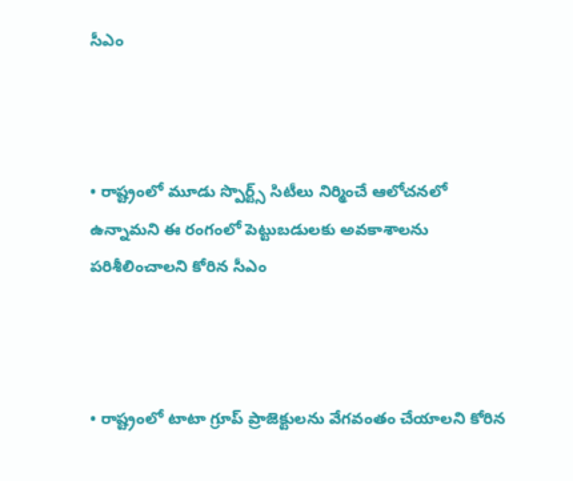సీఎం



• రాష్ట్రంలో మూడు స్పొర్ట్స్ సిటీలు నిర్మించే ఆలోచనలో ఉన్నామని ఈ రంగంలో పెట్టుబడులకు అవకాశాలను పరిశీలించాలని కోరిన సీఎం



• రాష్ట్రంలో టాటా గ్రూప్ ప్రాజెక్టులను వేగవంతం చేయాలని కోరిన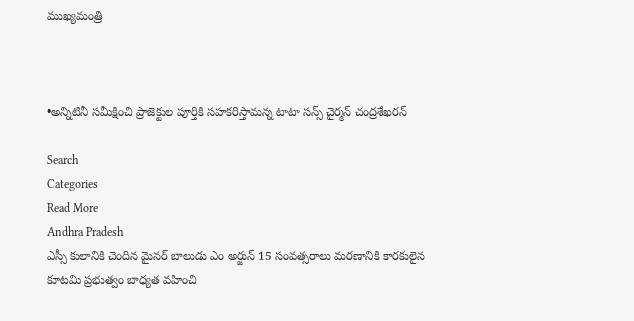ముఖ్యమంత్రి



•అన్నిటినీ సమీక్షించి ప్రాజెక్టుల పూర్తికి సహకరిస్తామన్న టాటా సన్స్ చైర్మన్ చంద్రశేఖరన్

Search
Categories
Read More
Andhra Pradesh
ఎస్సీ కులానికి చెందిన మైనర్ బాలుడు ఎం అర్జున్ 15 సంవత్సరాలు మరణానికి కారకులైన కూటమి ప్రభుత్వం బాధ్యత వహించి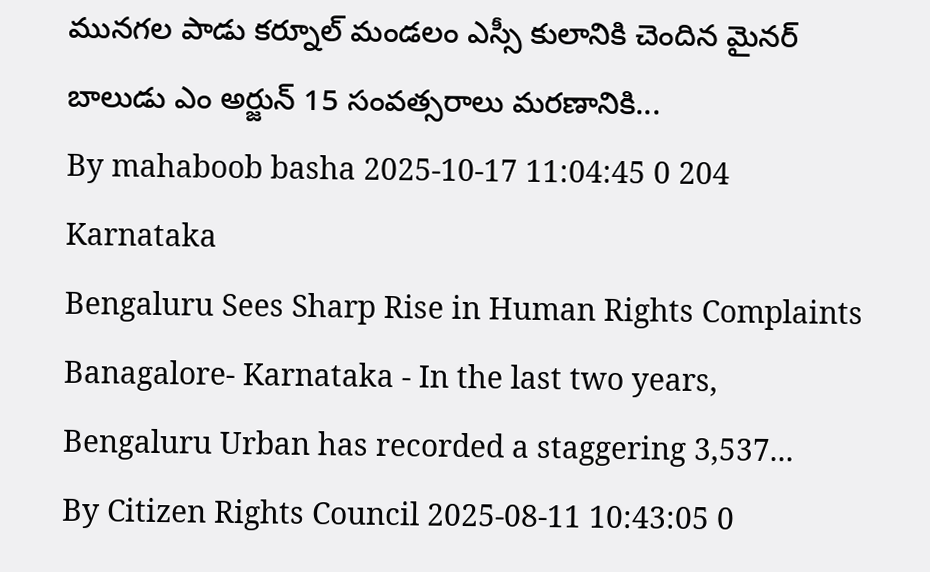మునగల పాడు కర్నూల్ మండలం ఎస్సీ కులానికి చెందిన మైనర్ బాలుడు ఎం అర్జున్ 15 సంవత్సరాలు మరణానికి...
By mahaboob basha 2025-10-17 11:04:45 0 204
Karnataka
Bengaluru Sees Sharp Rise in Human Rights Complaints
Banagalore- Karnataka - In the last two years, Bengaluru Urban has recorded a staggering 3,537...
By Citizen Rights Council 2025-08-11 10:43:05 0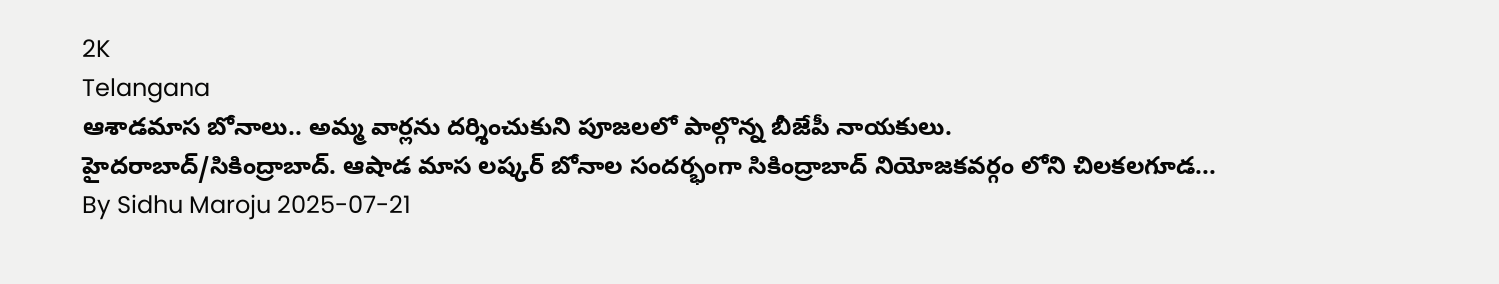2K
Telangana
ఆశాడమాస బోనాలు.. అమ్మ వార్లను దర్శించుకుని పూజలలో పాల్గొన్న బీజేపీ నాయకులు.
హైదరాబాద్/సికింద్రాబాద్. ఆషాడ మాస లష్కర్ బోనాల సందర్భంగా సికింద్రాబాద్ నియోజకవర్గం లోని చిలకలగూడ...
By Sidhu Maroju 2025-07-21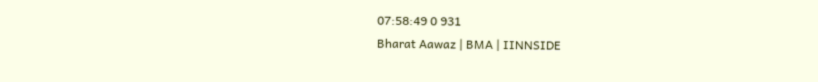07:58:49 0 931
Bharat Aawaz | BMA | IINNSIDE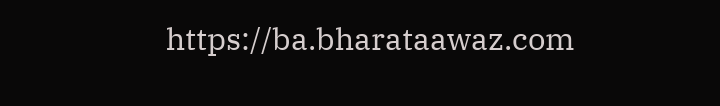https://ba.bharataawaz.com